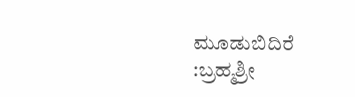ಮೂಡುಬಿದಿರೆ :ಬ್ರಹ್ಮಶ್ರೀ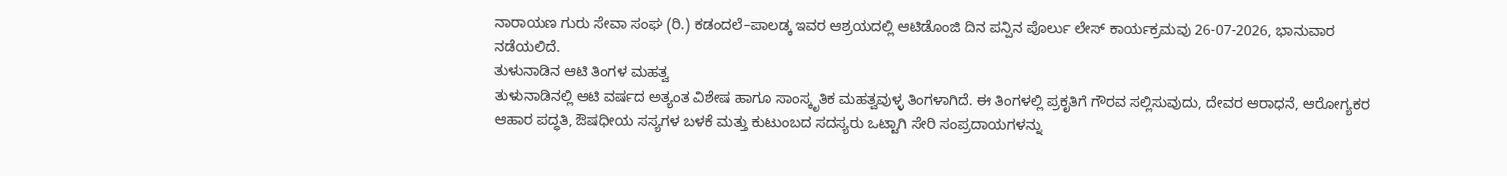ನಾರಾಯಣ ಗುರು ಸೇವಾ ಸಂಘ (ರಿ.) ಕಡಂದಲೆ–ಪಾಲಡ್ಕ ಇವರ ಆಶ್ರಯದಲ್ಲಿ ಆಟಿಡೊಂಜಿ ದಿನ ಪನ್ಪಿನ ಪೊರ್ಲು ಲೇಸ್ ಕಾರ್ಯಕ್ರಮವು 26-07-2026, ಭಾನುವಾರ ನಡೆಯಲಿದೆ.
ತುಳುನಾಡಿನ ಆಟಿ ತಿಂಗಳ ಮಹತ್ವ
ತುಳುನಾಡಿನಲ್ಲಿ ಆಟಿ ವರ್ಷದ ಅತ್ಯಂತ ವಿಶೇಷ ಹಾಗೂ ಸಾಂಸ್ಕೃತಿಕ ಮಹತ್ವವುಳ್ಳ ತಿಂಗಳಾಗಿದೆ. ಈ ತಿಂಗಳಲ್ಲಿ ಪ್ರಕೃತಿಗೆ ಗೌರವ ಸಲ್ಲಿಸುವುದು, ದೇವರ ಆರಾಧನೆ, ಆರೋಗ್ಯಕರ ಆಹಾರ ಪದ್ಧತಿ, ಔಷಧೀಯ ಸಸ್ಯಗಳ ಬಳಕೆ ಮತ್ತು ಕುಟುಂಬದ ಸದಸ್ಯರು ಒಟ್ಟಾಗಿ ಸೇರಿ ಸಂಪ್ರದಾಯಗಳನ್ನು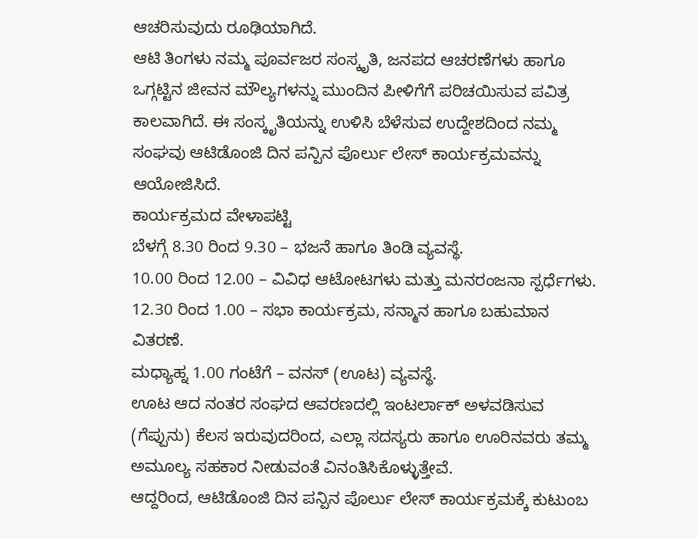ಆಚರಿಸುವುದು ರೂಢಿಯಾಗಿದೆ.
ಆಟಿ ತಿಂಗಳು ನಮ್ಮ ಪೂರ್ವಜರ ಸಂಸ್ಕೃತಿ, ಜನಪದ ಆಚರಣೆಗಳು ಹಾಗೂ ಒಗ್ಗಟ್ಟಿನ ಜೀವನ ಮೌಲ್ಯಗಳನ್ನು ಮುಂದಿನ ಪೀಳಿಗೆಗೆ ಪರಿಚಯಿಸುವ ಪವಿತ್ರ ಕಾಲವಾಗಿದೆ. ಈ ಸಂಸ್ಕೃತಿಯನ್ನು ಉಳಿಸಿ ಬೆಳೆಸುವ ಉದ್ದೇಶದಿಂದ ನಮ್ಮ ಸಂಘವು ಆಟಿಡೊಂಜಿ ದಿನ ಪನ್ಪಿನ ಪೊರ್ಲು ಲೇಸ್ ಕಾರ್ಯಕ್ರಮವನ್ನು ಆಯೋಜಿಸಿದೆ.
ಕಾರ್ಯಕ್ರಮದ ವೇಳಾಪಟ್ಟಿ
ಬೆಳಗ್ಗೆ 8.30 ರಿಂದ 9.30 – ಭಜನೆ ಹಾಗೂ ತಿಂಡಿ ವ್ಯವಸ್ಥೆ.
10.00 ರಿಂದ 12.00 – ವಿವಿಧ ಆಟೋಟಗಳು ಮತ್ತು ಮನರಂಜನಾ ಸ್ಪರ್ಧೆಗಳು.
12.30 ರಿಂದ 1.00 – ಸಭಾ ಕಾರ್ಯಕ್ರಮ, ಸನ್ಮಾನ ಹಾಗೂ ಬಹುಮಾನ ವಿತರಣೆ.
ಮಧ್ಯಾಹ್ನ 1.00 ಗಂಟೆಗೆ – ವನಸ್ (ಊಟ) ವ್ಯವಸ್ಥೆ.
ಊಟ ಆದ ನಂತರ ಸಂಘದ ಆವರಣದಲ್ಲಿ ಇಂಟರ್ಲಾಕ್ ಅಳವಡಿಸುವ (ಗೆಪ್ಪುನು) ಕೆಲಸ ಇರುವುದರಿಂದ, ಎಲ್ಲಾ ಸದಸ್ಯರು ಹಾಗೂ ಊರಿನವರು ತಮ್ಮ ಅಮೂಲ್ಯ ಸಹಕಾರ ನೀಡುವಂತೆ ವಿನಂತಿಸಿಕೊಳ್ಳುತ್ತೇವೆ.
ಆದ್ದರಿಂದ, ಆಟಿಡೊಂಜಿ ದಿನ ಪನ್ಪಿನ ಪೊರ್ಲು ಲೇಸ್ ಕಾರ್ಯಕ್ರಮಕ್ಕೆ ಕುಟುಂಬ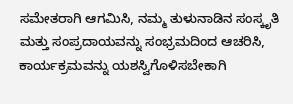ಸಮೇತರಾಗಿ ಆಗಮಿಸಿ, ನಮ್ಮ ತುಳುನಾಡಿನ ಸಂಸ್ಕೃತಿ ಮತ್ತು ಸಂಪ್ರದಾಯವನ್ನು ಸಂಭ್ರಮದಿಂದ ಆಚರಿಸಿ, ಕಾರ್ಯಕ್ರಮವನ್ನು ಯಶಸ್ವಿಗೊಳಿಸಬೇಕಾಗಿ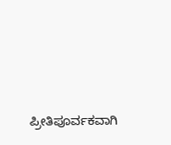ಪ್ರೀತಿಪೂರ್ವಕವಾಗಿ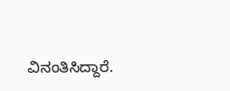ವಿನಂತಿಸಿದ್ದಾರೆ.